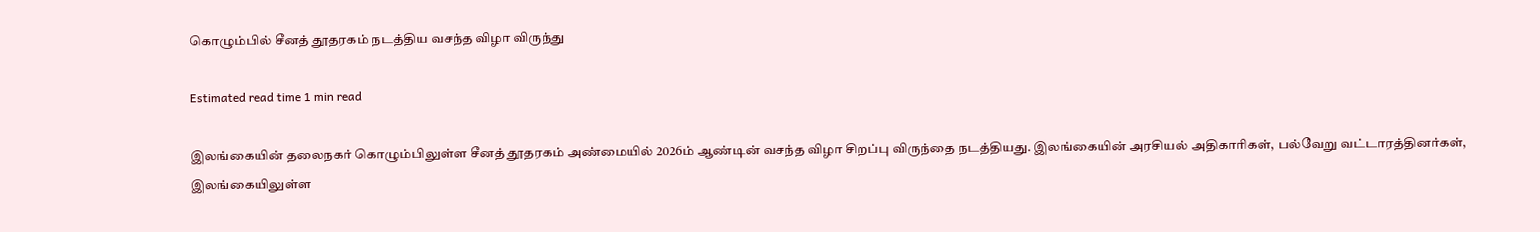கொழும்பில் சீனத் தூதரகம் நடத்திய வசந்த விழா விருந்து

Estimated read time 1 min read

இலங்கையின் தலைநகர் கொழும்பிலுள்ள சீனத் தூதரகம் அண்மையில் 2026ம் ஆண்டின் வசந்த விழா சிறப்பு விருந்தை நடத்தியது. இலங்கையின் அரசியல் அதிகாரிகள், பல்வேறு வட்டாரத்தினர்கள், இலங்கையிலுள்ள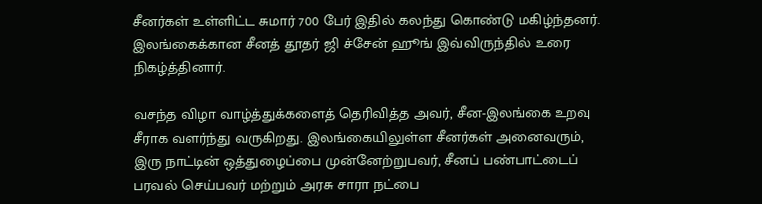சீனர்கள் உள்ளிட்ட சுமார் 700 பேர் இதில் கலந்து கொண்டு மகிழ்ந்தனர். இலங்கைக்கான சீனத் தூதர் ஜி ச்சேன் ஹூங் இவ்விருந்தில் உரை நிகழ்த்தினார்.

வசந்த விழா வாழ்த்துக்களைத் தெரிவித்த அவர், சீன-இலங்கை உறவு சீராக வளர்ந்து வருகிறது. இலங்கையிலுள்ள சீனர்கள் அனைவரும், இரு நாட்டின் ஒத்துழைப்பை முன்னேற்றுபவர், சீனப் பண்பாட்டைப் பரவல் செய்பவர் மற்றும் அரசு சாரா நட்பை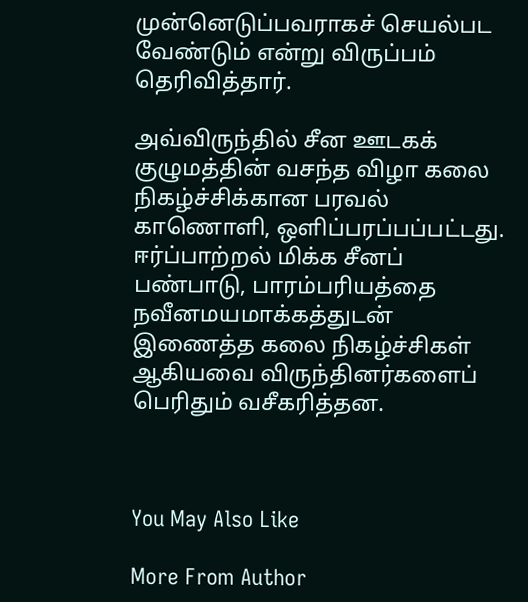முன்னெடுப்பவராகச் செயல்பட வேண்டும் என்று விருப்பம் தெரிவித்தார்.

அவ்விருந்தில் சீன ஊடகக் குழுமத்தின் வசந்த விழா கலை நிகழ்ச்சிக்கான பரவல் காணொளி, ஒளிப்பரப்பப்பட்டது. ஈர்ப்பாற்றல் மிக்க சீனப் பண்பாடு, பாரம்பரியத்தை நவீனமயமாக்கத்துடன் இணைத்த கலை நிகழ்ச்சிகள் ஆகியவை விருந்தினர்களைப் பெரிதும் வசீகரித்தன.



You May Also Like

More From Author